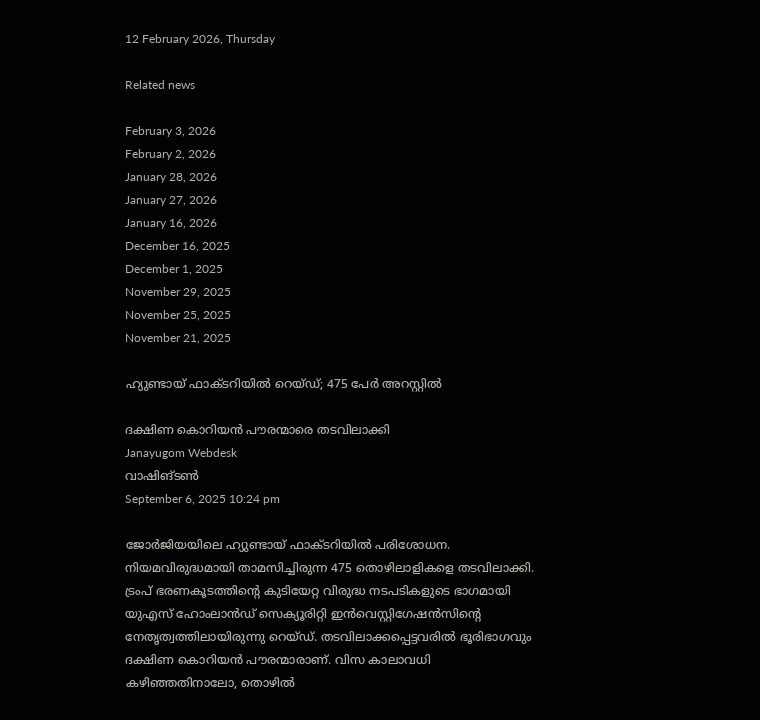12 February 2026, Thursday

Related news

February 3, 2026
February 2, 2026
January 28, 2026
January 27, 2026
January 16, 2026
December 16, 2025
December 1, 2025
November 29, 2025
November 25, 2025
November 21, 2025

ഹ്യുണ്ടായ് ഫാക്ടറിയിൽ റെയ്ഡ്; 475 പേര്‍ അറസ്റ്റില്‍

ദക്ഷിണ കൊറിയൻ പൗരന്മാരെ തടവിലാക്കി
Janayugom Webdesk
വാഷിങ്ടൺ
September 6, 2025 10:24 pm

ജോർജിയയിലെ ഹ്യുണ്ടായ് ഫാക്ടറിയിൽ പരിശോധന. നിയമവിരുദ്ധമായി താമസിച്ചിരുന്ന 475 തൊഴിലാളികളെ തടവിലാക്കി. ട്രംപ് ഭരണകൂടത്തിന്റെ കുടിയേറ്റ വിരുദ്ധ നടപടികളുടെ ഭാഗമായി യുഎസ് ഹോംലാൻഡ് സെക്യൂരിറ്റി ഇൻവെസ്റ്റിഗേഷൻസിന്റെ നേതൃത്വത്തിലായിരുന്നു റെയ്ഡ്. തടവിലാക്കപ്പെട്ടവരിൽ ഭൂരിഭാഗവും ദക്ഷിണ കൊറിയൻ പൗരന്മാരാണ്. വിസ കാലാവധി കഴിഞ്ഞതിനാലോ, തൊഴിൽ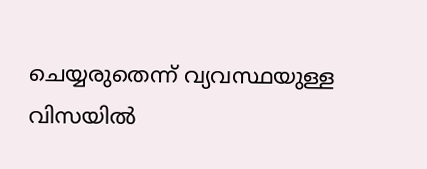ചെയ്യരുതെന്ന് വ്യവസ്ഥയുള്ള വിസയിൽ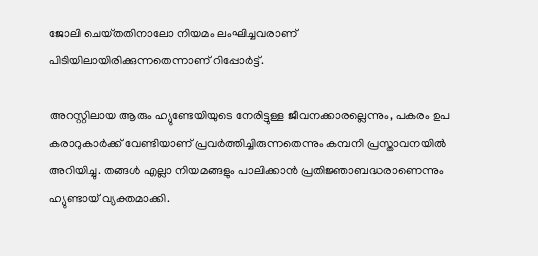ജോലി ചെയ്‌തതിനാലോ നിയമം ലംഘിച്ചവരാണ് പിടിയിലായിരിക്കുന്നതെന്നാണ് റിപ്പോര്‍ട്ട്.

അറസ്റ്റ‌ിലായ ആരും ഹ്യുണ്ടേയിയുടെ നേരിട്ടുള്ള ജീവനക്കാരല്ലെന്നും, പകരം ഉപ കരാറുകാര്‍ക്ക് വേണ്ടിയാണ് പ്രവർത്തിച്ചിരുന്നതെന്നും കമ്പനി പ്രസ്താവനയിൽ അറിയിച്ചു. തങ്ങൾ എല്ലാ നിയമങ്ങളും പാലിക്കാൻ പ്രതിജ്ഞാബദ്ധരാണെന്നും ഹ്യുണ്ടായ് വ്യക്തമാക്കി.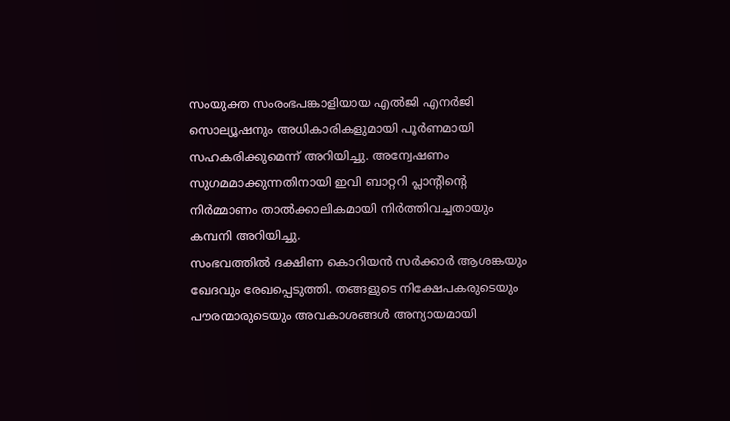സംയുക്ത സംരംഭപങ്കാളിയായ എൽജി എനർജി സൊല്യൂഷനും അധികാരികളുമായി പൂർണമായി സഹകരിക്കുമെന്ന് അറിയിച്ചു. അന്വേഷണം സുഗമമാക്കുന്നതിനായി ഇവി ബാറ്ററി പ്ലാന്റിന്റെ നിർമ്മാണം താൽക്കാലികമായി നിർത്തിവച്ചതായും കമ്പനി അറിയിച്ചു.
സംഭവത്തിൽ ദക്ഷിണ കൊറിയൻ സർക്കാർ ആശങ്കയും ഖേദവും രേഖപ്പെടുത്തി. തങ്ങളുടെ നിക്ഷേപകരുടെയും പൗരന്മാരുടെയും അവകാശങ്ങൾ അന്യായമായി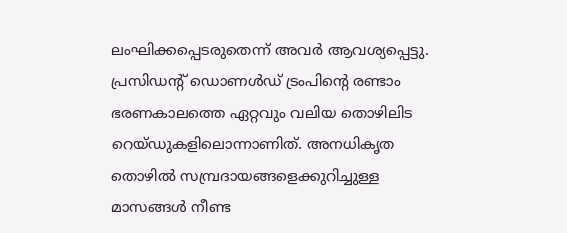ലംഘിക്കപ്പെടരുതെന്ന് അവർ ആവശ്യപ്പെട്ടു. പ്രസിഡന്റ് ഡൊണൾഡ് ട്രംപിന്റെ രണ്ടാം ഭരണകാലത്തെ ഏറ്റവും വലിയ തൊഴിലിട റെയ്ഡുകളിലൊന്നാണിത്. അനധികൃത തൊഴിൽ സമ്പ്രദായങ്ങളെക്കുറിച്ചുള്ള മാസങ്ങൾ നീണ്ട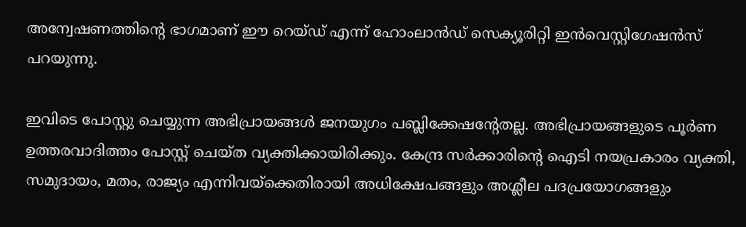അന്വേഷണത്തിന്റെ ഭാഗമാണ് ഈ റെയ്ഡ് എന്ന് ഹോംലാൻഡ് സെക്യൂരിറ്റി ഇൻവെസ്റ്റിഗേഷൻസ് പറയുന്നു.

ഇവിടെ പോസ്റ്റു ചെയ്യുന്ന അഭിപ്രായങ്ങള്‍ ജനയുഗം പബ്ലിക്കേഷന്റേതല്ല. അഭിപ്രായങ്ങളുടെ പൂര്‍ണ ഉത്തരവാദിത്തം പോസ്റ്റ് ചെയ്ത വ്യക്തിക്കായിരിക്കും. കേന്ദ്ര സര്‍ക്കാരിന്റെ ഐടി നയപ്രകാരം വ്യക്തി, സമുദായം, മതം, രാജ്യം എന്നിവയ്‌ക്കെതിരായി അധിക്ഷേപങ്ങളും അശ്ലീല പദപ്രയോഗങ്ങളും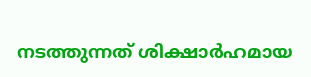നടത്തുന്നത് ശിക്ഷാര്‍ഹമായ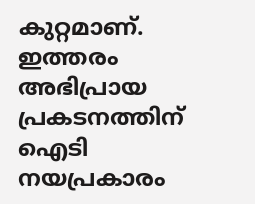കുറ്റമാണ്. ഇത്തരം അഭിപ്രായ പ്രകടനത്തിന് ഐടി നയപ്രകാരം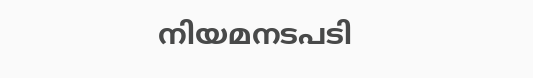നിയമനടപടി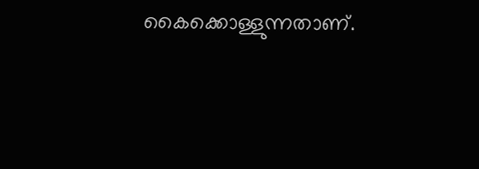കൈക്കൊള്ളുന്നതാണ്.